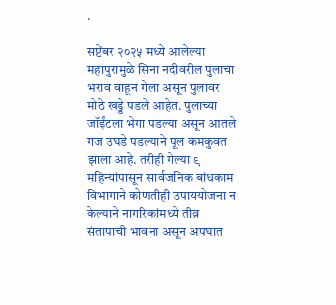.

सप्टेंबर २०२५ मध्ये आलेल्या महापुरामुळे सिना नदीवरील पुलाचा भराव वाहून गेला असून पुलावर मोठे खड्डे पडले आहेत. पुलाच्या जॉईंटला भेगा पडल्या असून आतले गज उघडे पडल्याने पूल कमकुवत झाला आहे. तरीही गेल्या ९ महिन्यांपासून सार्वजनिक बांधकाम विभागाने कोणतीही उपाययोजना न केल्याने नागरिकांमध्ये तीव्र संतापाची भावना असून अपघात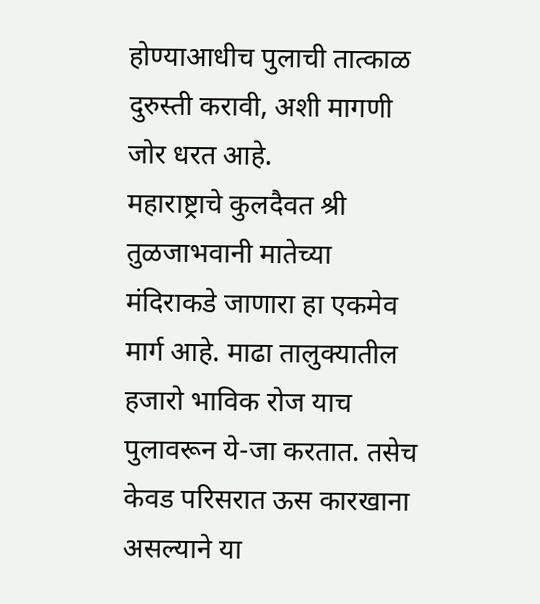होण्याआधीच पुलाची तात्काळ दुरुस्ती करावी, अशी मागणी जोर धरत आहे.
महाराष्ट्राचे कुलदैवत श्री तुळजाभवानी मातेच्या मंदिराकडे जाणारा हा एकमेव मार्ग आहे. माढा तालुक्यातील हजारो भाविक रोज याच पुलावरून ये-जा करतात. तसेच केवड परिसरात ऊस कारखाना असल्याने या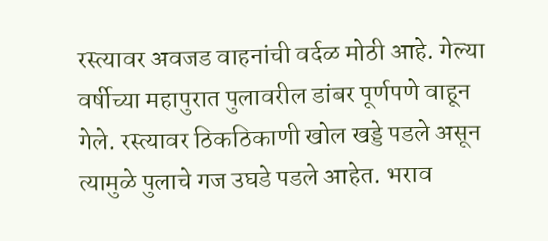रस्त्यावर अवजड वाहनांची वर्दळ मोठी आहे. गेल्या वर्षीच्या महापुरात पुलावरील डांबर पूर्णपणे वाहून गेले. रस्त्यावर ठिकठिकाणी खोल खड्डे पडले असून त्यामुळे पुलाचे गज उघडे पडले आहेत. भराव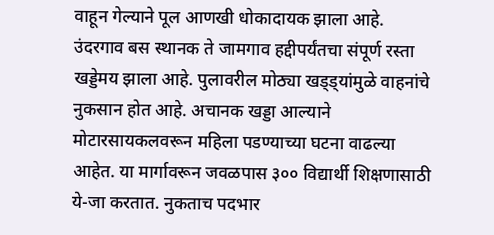वाहून गेल्याने पूल आणखी धोकादायक झाला आहे. उंदरगाव बस स्थानक ते जामगाव हद्दीपर्यंतचा संपूर्ण रस्ता खड्डेमय झाला आहे. पुलावरील मोठ्या खड्ड्यांमुळे वाहनांचे नुकसान होत आहे. अचानक खड्डा आल्याने मोटारसायकलवरून महिला पडण्याच्या घटना वाढल्या आहेत. या मार्गावरून जवळपास ३०० विद्यार्थी शिक्षणासाठी ये-जा करतात. नुकताच पदभार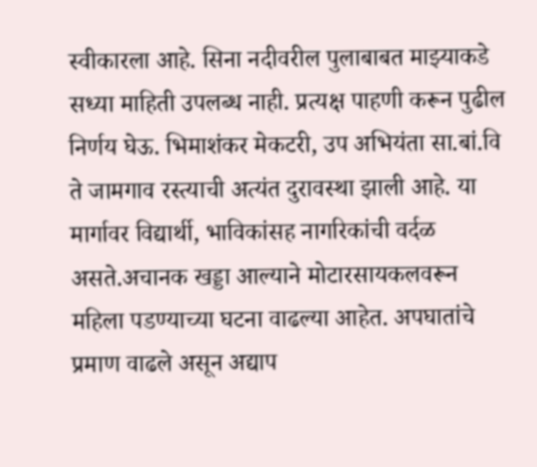स्वीकारला आहे. सिना नदीवरील पुलाबाबत माझ्याकडे सध्या माहिती उपलब्ध नाही. प्रत्यक्ष पाहणी करून पुढील निर्णय घेऊ. भिमाशंकर मेकटरी, उप अभियंता सा.बां.वि ते जामगाव रस्त्याची अत्यंत दुरावस्था झाली आहे. या मार्गावर विद्यार्थी, भाविकांसह नागरिकांची वर्दळ असते.अचानक खड्डा आल्याने मोटारसायकलवरून महिला पडण्याच्या घटना वाढल्या आहेत. अपघातांचे प्रमाण वाढले असून अद्याप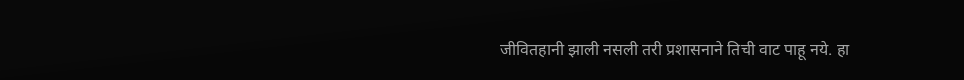जीवितहानी झाली नसली तरी प्रशासनाने तिची वाट पाहू नये. हा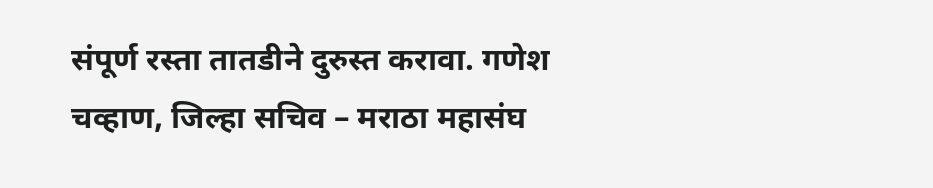संपूर्ण रस्ता तातडीने दुरुस्त करावा. गणेश चव्हाण, जिल्हा सचिव – मराठा महासंघ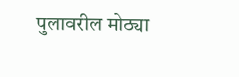पुलावरील मोठ्या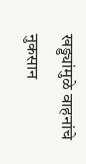खड्ड्यांमुळे वाहनांचे नुकसान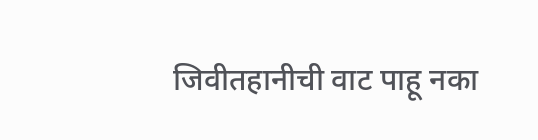जिवीतहानीची वाट पाहू नका